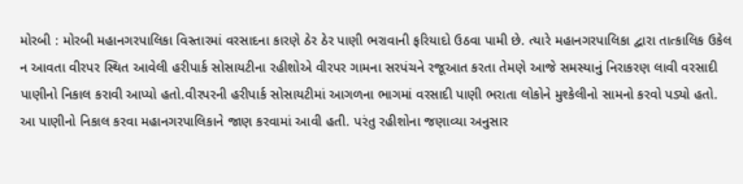મોરબી : મોરબી મહાનગરપાલિકા વિસ્તારમાં વરસાદના કારણે ઠેર ઠેર પાણી ભરાવાની ફરિયાદો ઉઠવા પામી છે. ત્યારે મહાનગરપાલિકા દ્વારા તાત્કાલિક ઉકેલ ન આવતા વીરપર સ્થિત આવેલી હરીપાર્ક સોસાયટીના રહીશોએ વીરપર ગામના સરપંચને રજૂઆત કરતા તેમણે આજે સમસ્યાનું નિરાકરણ લાવી વરસાદી પાણીનો નિકાલ કરાવી આપ્યો હતો.વીરપરની હરીપાર્ક સોસાયટીમાં આગળના ભાગમાં વરસાદી પાણી ભરાતા લોકોને મુશ્કેલીનો સામનો કરવો પડ્યો હતો. આ પાણીનો નિકાલ કરવા મહાનગરપાલિકાને જાણ કરવામાં આવી હતી. પરંતુ રહીશોના જણાવ્યા અનુસાર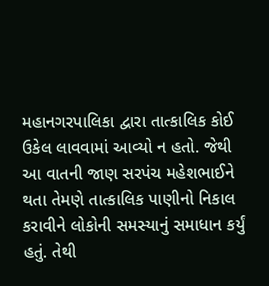મહાનગરપાલિકા દ્વારા તાત્કાલિક કોઈ ઉકેલ લાવવામાં આવ્યો ન હતો. જેથી આ વાતની જાણ સરપંચ મહેશભાઈને થતા તેમણે તાત્કાલિક પાણીનો નિકાલ કરાવીને લોકોની સમસ્યાનું સમાધાન કર્યું હતું. તેથી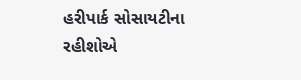હરીપાર્ક સોસાયટીના રહીશોએ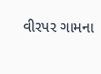વીરપર ગામના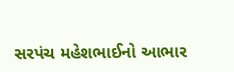સરપંચ મહેશભાઈનો આભાર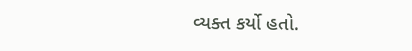વ્યક્ત કર્યો હતો.